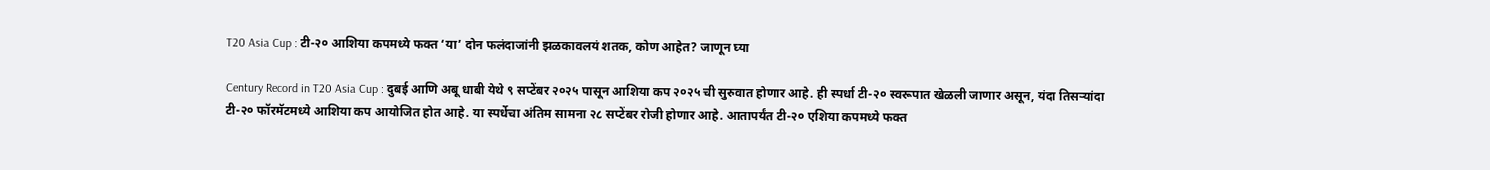T20 Asia Cup : टी-२० आशिया कपमध्ये फक्त ‘या’ दोन फलंदाजांनी झळकावलयं शतक, कोण आहेत? जाणून घ्या

Century Record in T20 Asia Cup : दुबई आणि अबू धाबी येथे ९ सप्टेंबर २०२५ पासून आशिया कप २०२५ ची सुरुवात होणार आहे. ही स्पर्धा टी-२० स्वरूपात खेळली जाणार असून, यंदा तिसऱ्यांदा टी-२० फॉरमॅटमध्ये आशिया कप आयोजित होत आहे. या स्पर्धेचा अंतिम सामना २८ सप्टेंबर रोजी होणार आहे. आतापर्यंत टी-२० एशिया कपमध्ये फक्त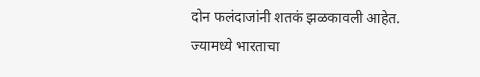दोन फलंदाजांनी शतकं झळकावली आहेत.
ज्यामध्ये भारताचा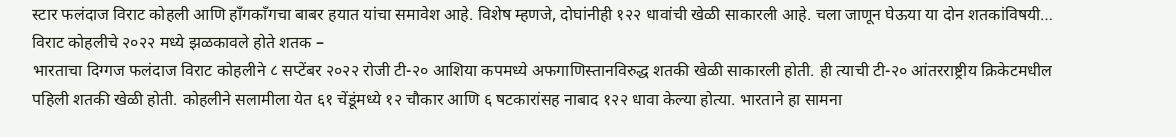स्टार फलंदाज विराट कोहली आणि हाँगकाँगचा बाबर हयात यांचा समावेश आहे. विशेष म्हणजे, दोघांनीही १२२ धावांची खेळी साकारली आहे. चला जाणून घेऊया या दोन शतकांविषयी…
विराट कोहलीचे २०२२ मध्ये झळकावले होते शतक –
भारताचा दिग्गज फलंदाज विराट कोहलीने ८ सप्टेंबर २०२२ रोजी टी-२० आशिया कपमध्ये अफगाणिस्तानविरुद्ध शतकी खेळी साकारली होती. ही त्याची टी-२० आंतरराष्ट्रीय क्रिकेटमधील पहिली शतकी खेळी होती. कोहलीने सलामीला येत ६१ चेंडूंमध्ये १२ चौकार आणि ६ षटकारांसह नाबाद १२२ धावा केल्या होत्या. भारताने हा सामना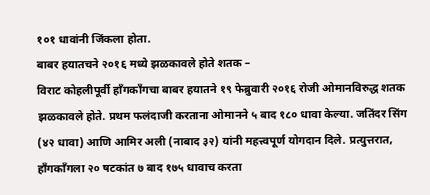१०१ धावांनी जिंकला होता.
बाबर हयातचने २०१६ मध्ये झळकावले होते शतक –
विराट कोहलीपूर्वी हाँगकाँगचा बाबर हयातने १९ फेब्रुवारी २०१६ रोजी ओमानविरुद्ध शतक झळकावले होते. प्रथम फलंदाजी करताना ओमानने ५ बाद १८० धावा केल्या. जतिंदर सिंग (४२ धावा) आणि आमिर अली (नाबाद ३२) यांनी महत्त्वपूर्ण योगदान दिले. प्रत्युत्तरात, हाँगकाँगला २० षटकांत ७ बाद १७५ धावाच करता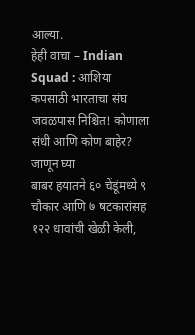आल्या.
हेही वाचा – Indian Squad : आशिया कपसाठी भारताचा संघ जवळपास निश्चित! कोणाला संधी आणि कोण बाहेर? जाणून घ्या
बाबर हयातने ६० चेंडूंमध्ये ९ चौकार आणि ७ षटकारांसह १२२ धावांची खेळी केली,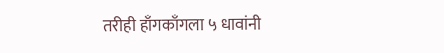तरीही हाँगकाँगला ५ धावांनी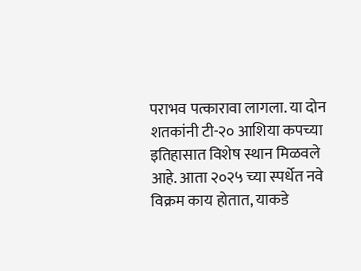पराभव पत्कारावा लागला. या दोन शतकांनी टी-२० आशिया कपच्या इतिहासात विशेष स्थान मिळवले आहे. आता २०२५ च्या स्पर्धेत नवे विक्रम काय होतात, याकडे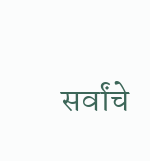सर्वांचे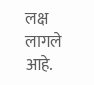लक्ष लागले आहे.